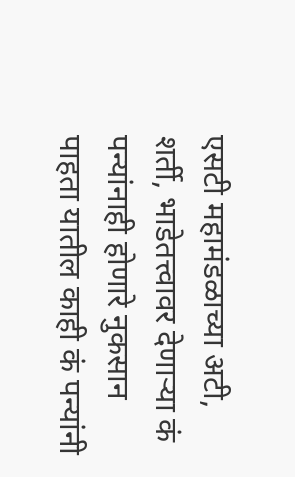एसटी महामंडळाच्या अटी, शर्ती, भाडेतत्त्वावर देणाऱ्या कं पन्यांनाही होणारे नुकसान पाहता यातील काही कं पन्यांनी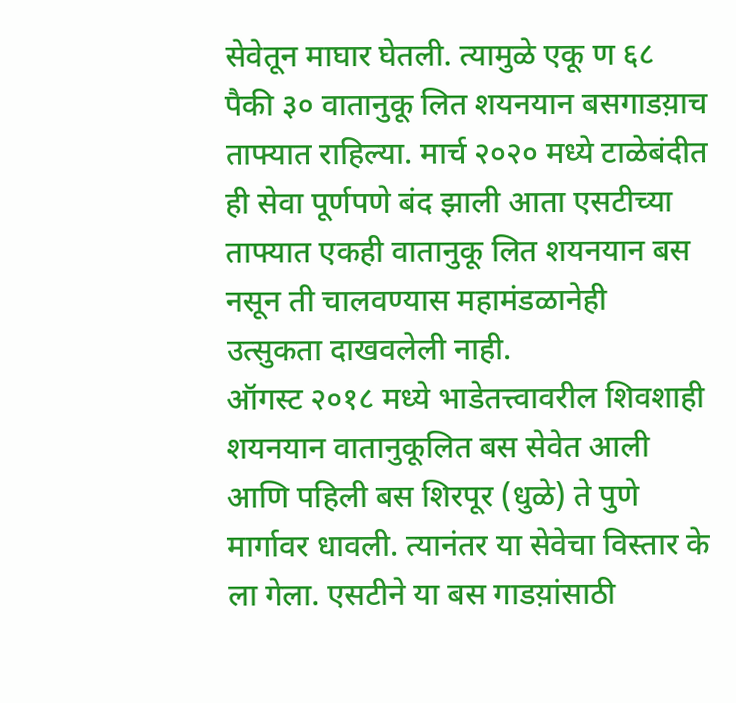सेवेतून माघार घेतली. त्यामुळे एकू ण ६८ पैकी ३० वातानुकू लित शयनयान बसगाडय़ाच ताफ्यात राहिल्या. मार्च २०२० मध्ये टाळेबंदीत ही सेवा पूर्णपणे बंद झाली आता एसटीच्या ताफ्यात एकही वातानुकू लित शयनयान बस नसून ती चालवण्यास महामंडळानेही उत्सुकता दाखवलेली नाही.
ऑगस्ट २०१८ मध्ये भाडेतत्त्वावरील शिवशाही शयनयान वातानुकूलित बस सेवेत आली आणि पहिली बस शिरपूर (धुळे) ते पुणे मार्गावर धावली. त्यानंतर या सेवेचा विस्तार के ला गेला. एसटीने या बस गाडय़ांसाठी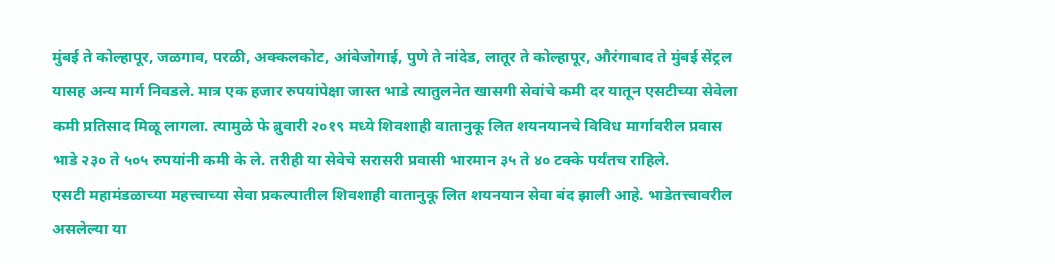मुंबई ते कोल्हापूर, जळगाव, परळी, अक्कलकोट, आंबेजोगाई, पुणे ते नांदेड, लातूर ते कोल्हापूर, औरंगाबाद ते मुंबई सेंट्रल यासह अन्य मार्ग निवडले. मात्र एक हजार रुपयांपेक्षा जास्त भाडे त्यातुलनेत खासगी सेवांचे कमी दर यातून एसटीच्या सेवेला कमी प्रतिसाद मिळू लागला. त्यामुळे फे ब्रुवारी २०१९ मध्ये शिवशाही वातानुकू लित शयनयानचे विविध मार्गावरील प्रवास भाडे २३० ते ५०५ रुपयांनी कमी के ले. तरीही या सेवेचे सरासरी प्रवासी भारमान ३५ ते ४० टक्के पर्यंतच राहिले.
एसटी महामंडळाच्या महत्त्वाच्या सेवा प्रकल्पातील शिवशाही वातानुकू लित शयनयान सेवा बंद झाली आहे. भाडेतत्त्वावरील असलेल्या या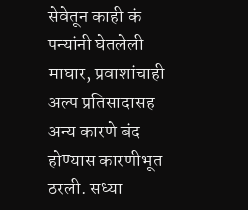सेवेतून काही कं पन्यांनी घेतलेली माघार, प्रवाशांचाही अल्प प्रतिसादासह अन्य कारणे बंद होण्यास कारणीभूत ठरली. सध्या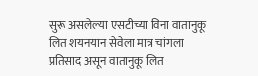सुरू असलेल्या एसटीच्या विना वातानुकू लित शयनयान सेवेला मात्र चांगला प्रतिसाद असून वातानुकू लित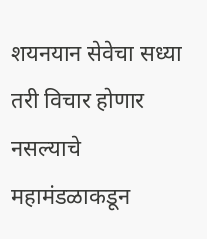शयनयान सेवेचा सध्या तरी विचार होणार नसल्याचे महामंडळाकडून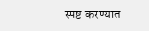स्पष्ट करण्यात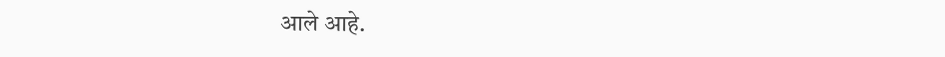आले आहे.